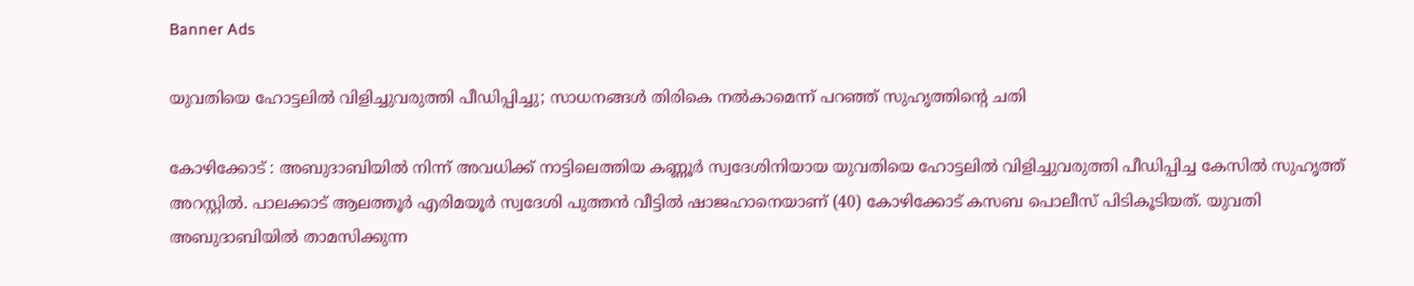Banner Ads

യുവതിയെ ഹോട്ടലിൽ വിളിച്ചുവരുത്തി പീഡിപ്പിച്ചു; സാധനങ്ങൾ തിരികെ നൽകാമെന്ന് പറഞ്ഞ് സുഹൃത്തിന്റെ ചതി

കോഴിക്കോട് : അബുദാബിയിൽ നിന്ന് അവധിക്ക് നാട്ടിലെത്തിയ കണ്ണൂർ സ്വദേശിനിയായ യുവതിയെ ഹോട്ടലിൽ വിളിച്ചുവരുത്തി പീഡിപ്പിച്ച കേസിൽ സുഹൃത്ത് അറസ്റ്റിൽ. പാലക്കാട് ആലത്തൂർ എരിമയൂർ സ്വദേശി പുത്തൻ വീട്ടിൽ ഷാജഹാനെയാണ് (40) കോഴിക്കോട് കസബ പൊലീസ് പിടികൂടിയത്. യുവതി അബുദാബിയിൽ താമസിക്കുന്ന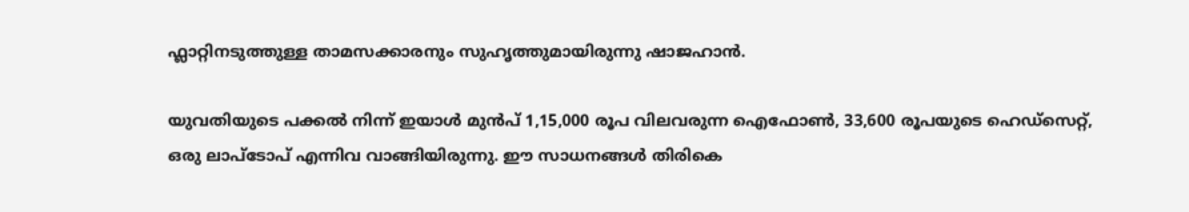ഫ്ലാറ്റിനടുത്തുള്ള താമസക്കാരനും സുഹൃത്തുമായിരുന്നു ഷാജഹാൻ.

യുവതിയുടെ പക്കൽ നിന്ന് ഇയാൾ മുൻപ് 1,15,000 രൂപ വിലവരുന്ന ഐഫോൺ, 33,600 രൂപയുടെ ഹെഡ്സെറ്റ്, ഒരു ലാപ്ടോപ് എന്നിവ വാങ്ങിയിരുന്നു. ഈ സാധനങ്ങൾ തിരികെ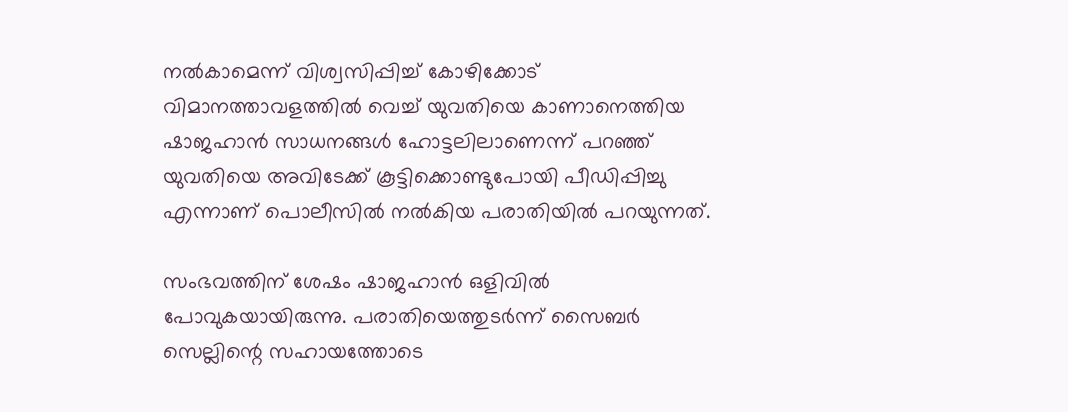നൽകാമെന്ന് വിശ്വസിപ്പിച്ച് കോഴിക്കോട് വിമാനത്താവളത്തിൽ വെച്ച് യുവതിയെ കാണാനെത്തിയ ഷാജഹാൻ സാധനങ്ങൾ ഹോട്ടലിലാണെന്ന് പറഞ്ഞ് യുവതിയെ അവിടേക്ക് കൂട്ടിക്കൊണ്ടുപോയി പീഡിപ്പിച്ചു എന്നാണ് പൊലീസിൽ നൽകിയ പരാതിയിൽ പറയുന്നത്.

സംഭവത്തിന് ശേഷം ഷാജഹാൻ ഒളിവിൽ പോവുകയായിരുന്നു. പരാതിയെത്തുടർന്ന് സൈബർ സെല്ലിന്റെ സഹായത്തോടെ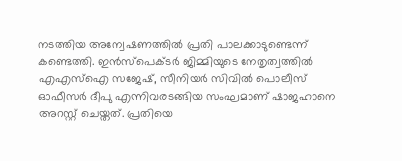നടത്തിയ അന്വേഷണത്തിൽ പ്രതി പാലക്കാടുണ്ടെന്ന് കണ്ടെത്തി. ഇൻസ്പെക്ടർ ജിമ്മിയുടെ നേതൃത്വത്തിൽ എഎസ്ഐ സജേഷ്, സീനിയർ സിവിൽ പൊലീസ് ഓഫീസർ ദീപു എന്നിവരടങ്ങിയ സംഘമാണ് ഷാജഹാനെ അറസ്റ്റ് ചെയ്തത്. പ്രതിയെ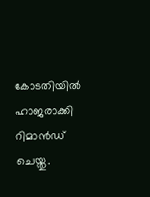കോടതിയിൽ ഹാജരാക്കി റിമാൻഡ് ചെയ്തു.